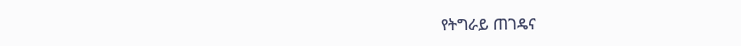የትግራይ ጠገዴና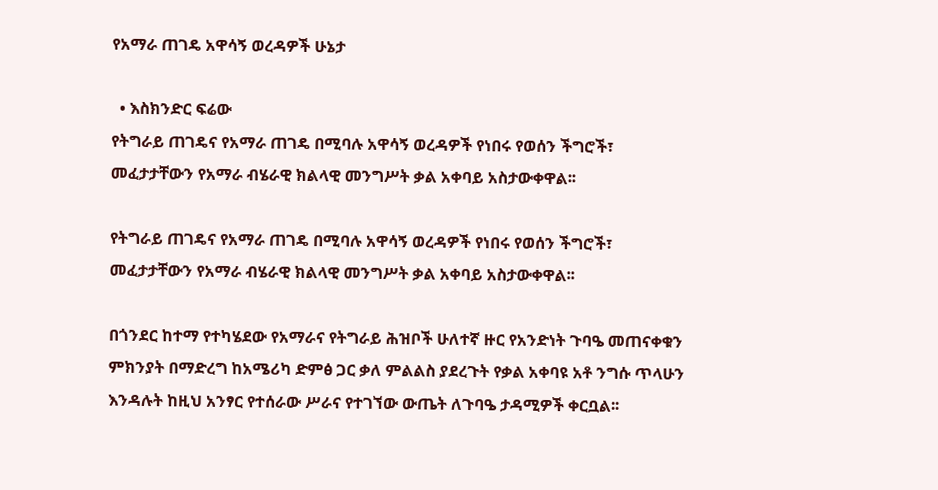የአማራ ጠገዴ አዋሳኝ ወረዳዎች ሁኔታ

  • እስክንድር ፍሬው
የትግራይ ጠገዴና የአማራ ጠገዴ በሚባሉ አዋሳኝ ወረዳዎች የነበሩ የወሰን ችግሮች፣ መፈታታቸውን የአማራ ብሄራዊ ክልላዊ መንግሥት ቃል አቀባይ አስታውቀዋል፡፡

የትግራይ ጠገዴና የአማራ ጠገዴ በሚባሉ አዋሳኝ ወረዳዎች የነበሩ የወሰን ችግሮች፣ መፈታታቸውን የአማራ ብሄራዊ ክልላዊ መንግሥት ቃል አቀባይ አስታውቀዋል፡፡

በጎንደር ከተማ የተካሄደው የአማራና የትግራይ ሕዝቦች ሁለተኛ ዙር የአንድነት ጉባዔ መጠናቀቁን ምክንያት በማድረግ ከአሜሪካ ድምፅ ጋር ቃለ ምልልስ ያደረጉት የቃል አቀባዩ አቶ ንግሱ ጥላሁን እንዳሉት ከዚህ አንፃር የተሰራው ሥራና የተገኘው ውጤት ለጉባዔ ታዳሚዎች ቀርቧል፡፡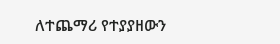ለተጨማሪ የተያያዘውን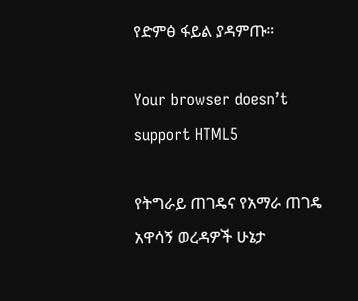የድምፅ ፋይል ያዳምጡ።

Your browser doesn’t support HTML5

የትግራይ ጠገዴና የአማራ ጠገዴ አዋሳኝ ወረዳዎች ሁኔታ